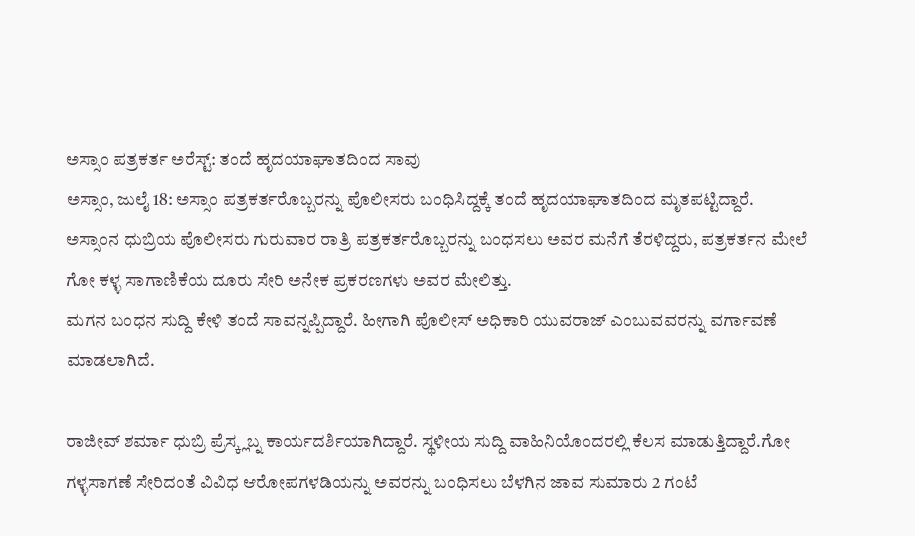ಅಸ್ಸಾಂ ಪತ್ರಕರ್ತ ಅರೆಸ್ಟ್: ತಂದೆ ಹೃದಯಾಘಾತದಿಂದ ಸಾವು
ಅಸ್ಸಾಂ, ಜುಲೈ 18: ಅಸ್ಸಾಂ ಪತ್ರಕರ್ತರೊಬ್ಬರನ್ನು ಪೊಲೀಸರು ಬಂಧಿಸಿದ್ದಕ್ಕೆ ತಂದೆ ಹೃದಯಾಘಾತದಿಂದ ಮೃತಪಟ್ಟಿದ್ದಾರೆ.
ಅಸ್ಸಾಂನ ಧುಬ್ರಿಯ ಪೊಲೀಸರು ಗುರುವಾರ ರಾತ್ರಿ ಪತ್ರಕರ್ತರೊಬ್ಬರನ್ನು ಬಂಧಸಲು ಅವರ ಮನೆಗೆ ತೆರಳಿದ್ದರು, ಪತ್ರಕರ್ತನ ಮೇಲೆ ಗೋ ಕಳ್ಳ ಸಾಗಾಣಿಕೆಯ ದೂರು ಸೇರಿ ಅನೇಕ ಪ್ರಕರಣಗಳು ಅವರ ಮೇಲಿತ್ತು.
ಮಗನ ಬಂಧನ ಸುದ್ದಿ ಕೇಳಿ ತಂದೆ ಸಾವನ್ನಪ್ಪಿದ್ದಾರೆ. ಹೀಗಾಗಿ ಪೊಲೀಸ್ ಅಧಿಕಾರಿ ಯುವರಾಜ್ ಎಂಬುವವರನ್ನು ವರ್ಗಾವಣೆ ಮಾಡಲಾಗಿದೆ.

ರಾಜೀವ್ ಶರ್ಮಾ ಧುಬ್ರಿ ಪ್ರೆಸ್ಕ್ಲಬ್ನ ಕಾರ್ಯದರ್ಶಿಯಾಗಿದ್ದಾರೆ. ಸ್ಥಳೀಯ ಸುದ್ದಿ ವಾಹಿನಿಯೊಂದರಲ್ಲಿ ಕೆಲಸ ಮಾಡುತ್ತಿದ್ದಾರೆ.ಗೋ ಗಳ್ಳಸಾಗಣೆ ಸೇರಿದಂತೆ ವಿವಿಧ ಆರೋಪಗಳಡಿಯನ್ನು ಅವರನ್ನು ಬಂಧಿಸಲು ಬೆಳಗಿನ ಜಾವ ಸುಮಾರು 2 ಗಂಟೆ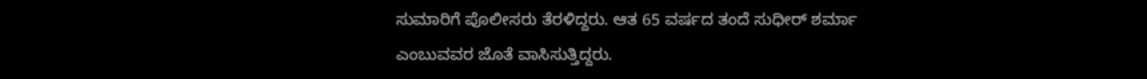ಸುಮಾರಿಗೆ ಪೊಲೀಸರು ತೆರಳಿದ್ದರು. ಆತ 65 ವರ್ಷದ ತಂದೆ ಸುಧೀರ್ ಶರ್ಮಾ ಎಂಬುವವರ ಜೊತೆ ವಾಸಿಸುತ್ತಿದ್ದರು.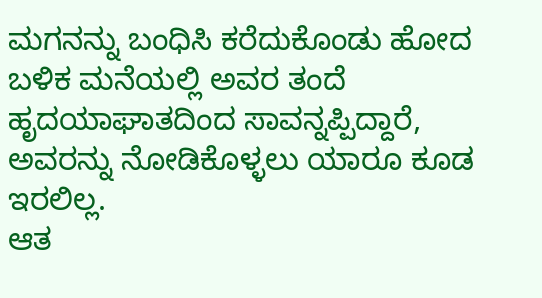ಮಗನನ್ನು ಬಂಧಿಸಿ ಕರೆದುಕೊಂಡು ಹೋದ ಬಳಿಕ ಮನೆಯಲ್ಲಿ ಅವರ ತಂದೆ ಹೃದಯಾಘಾತದಿಂದ ಸಾವನ್ನಪ್ಪಿದ್ದಾರೆ, ಅವರನ್ನು ನೋಡಿಕೊಳ್ಳಲು ಯಾರೂ ಕೂಡ ಇರಲಿಲ್ಲ.
ಆತ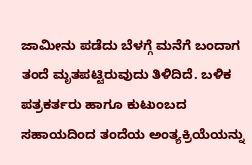ಜಾಮೀನು ಪಡೆದು ಬೆಳಗ್ಗೆ ಮನೆಗೆ ಬಂದಾಗ ತಂದೆ ಮೃತಪಟ್ಟಿರುವುದು ತಿಳಿದಿದೆ. ಬಳಿಕ ಪತ್ರಕರ್ತರು ಹಾಗೂ ಕುಟುಂಬದ ಸಹಾಯದಿಂದ ತಂದೆಯ ಅಂತ್ಯಕ್ರಿಯೆಯನ್ನು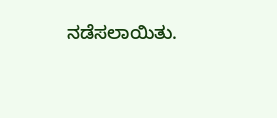ನಡೆಸಲಾಯಿತು.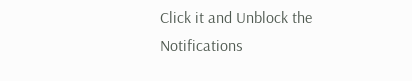Click it and Unblock the Notifications